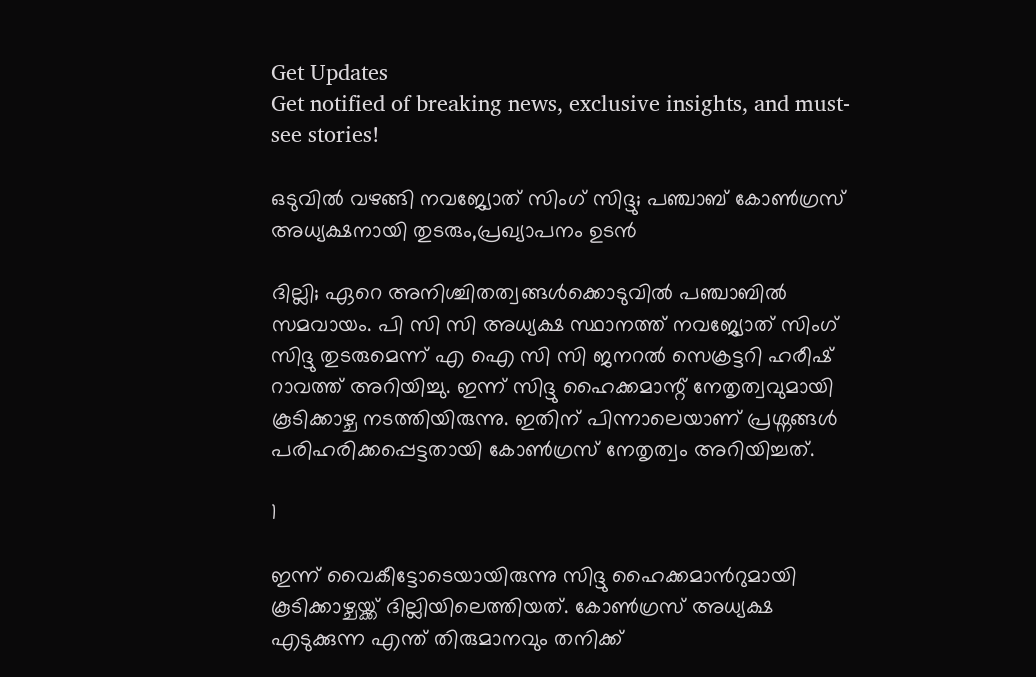Get Updates
Get notified of breaking news, exclusive insights, and must-see stories!

ഒടുവിൽ വഴങ്ങി നവജ്യോത് സിംഗ് സിദ്ദു; പഞ്ചാബ് കോൺഗ്രസ് അധ്യക്ഷനായി തുടരും,പ്രഖ്യാപനം ഉടൻ

ദില്ലി; ഏറെ അനിശ്ചിതത്വങ്ങൾക്കൊടുവിൽ പഞ്ചാബിൽ സമവായം. പി സി സി അധ്യക്ഷ സ്ഥാനത്ത് നവജ്യോത് സിംഗ് സിദ്ദു തുടരുമെന്ന് എ ഐ സി സി ജനറൽ സെക്രട്ടറി ഹരീഷ് റാവത്ത് അറിയിച്ചു. ഇന്ന് സിദ്ദു ഹൈക്കമാന്റ് നേതൃത്വവുമായി കൂടിക്കാഴ്ച നടത്തിയിരുന്നു. ഇതിന് പിന്നാലെയാണ് പ്രശ്നങ്ങൾ പരിഹരിക്കപ്പെട്ടതായി കോൺഗ്രസ് നേതൃത്വം അറിയിച്ചത്.

1

ഇന്ന് വൈകീട്ടോടെയായിരുന്നു സിദ്ദു ഹൈക്കമാൻറുമായി കൂടിക്കാഴ്ചയ്ക്ക് ദില്ലിയിലെത്തിയത്. കോൺഗ്രസ് അധ്യക്ഷ എടുക്കുന്ന എന്ത് തിരുമാനവും തനിക്ക്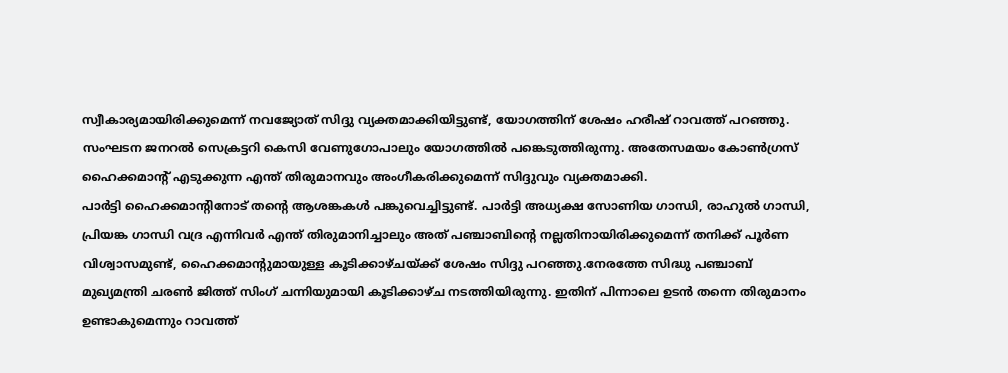സ്വീകാര്യമായിരിക്കുമെന്ന് നവജ്യോത് സിദ്ദു വ്യക്തമാക്കിയിട്ടുണ്ട്, യോഗത്തിന് ശേഷം ഹരീഷ് റാവത്ത് പറഞ്ഞു. സംഘടന ജനറൽ സെക്രട്ടറി കെസി വേണുഗോപാലും യോഗത്തിൽ പങ്കെടുത്തിരുന്നു. അതേസമയം കോൺഗ്രസ് ഹൈക്കമാന്റ് എടുക്കുന്ന എന്ത് തിരുമാനവും അംഗീകരിക്കുമെന്ന് സിദ്ദുവും വ്യക്തമാക്കി.
പാർട്ടി ഹൈക്കമാന്റിനോട് തന്റെ ആശങ്കകൾ പങ്കുവെച്ചിട്ടുണ്ട്. പാർട്ടി അധ്യക്ഷ സോണിയ ഗാന്ധി, രാഹുൽ ഗാന്ധി, പ്രിയങ്ക ഗാന്ധി വദ്ര എന്നിവർ എന്ത് തിരുമാനിച്ചാലും അത് പഞ്ചാബിന്റെ നല്ലതിനായിരിക്കുമെന്ന് തനിക്ക് പൂർണ വിശ്വാസമുണ്ട്, ഹൈക്കമാന്റുമായുള്ള കൂടിക്കാഴ്ചയ്ക്ക് ശേഷം സിദ്ദു പറഞ്ഞു.നേരത്തേ സിദ്ധു പഞ്ചാബ് മുഖ്യമന്ത്രി ചരൺ ജിത്ത് സിംഗ് ചന്നിയുമായി കൂടിക്കാഴ്ച നടത്തിയിരുന്നു. ഇതിന് പിന്നാലെ ഉടൻ തന്നെ തിരുമാനം ഉണ്ടാകുമെന്നും റാവത്ത്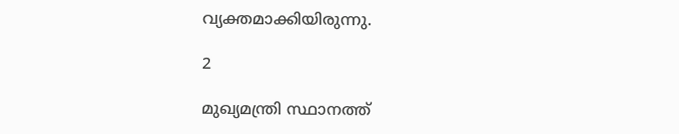വ്യക്തമാക്കിയിരുന്നു.

2

മുഖ്യമന്ത്രി സ്ഥാനത്ത്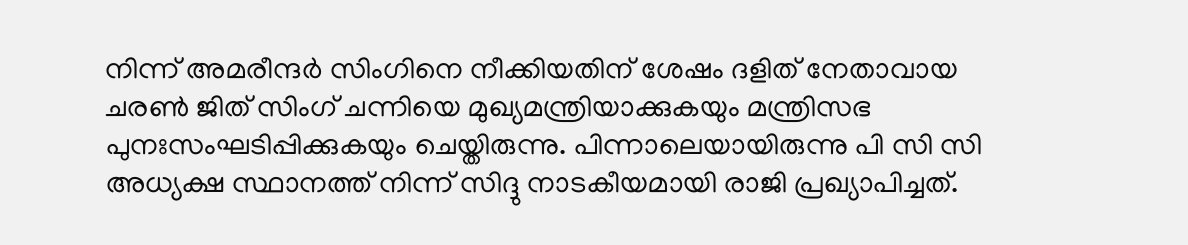നിന്ന് അമരീന്ദർ സിംഗിനെ നീക്കിയതിന് ശേഷം ദളിത് നേതാവായ ചരൺ ജിത് സിംഗ് ചന്നിയെ മുഖ്യമന്ത്രിയാക്കുകയും മന്ത്രിസഭ പുനഃസംഘടിപ്പിക്കുകയും ചെയ്തിരുന്നു. പിന്നാലെയായിരുന്നു പി സി സി അധ്യക്ഷ സ്ഥാനത്ത് നിന്ന് സിദ്ദു നാടകീയമായി രാജി പ്രഖ്യാപിച്ചത്.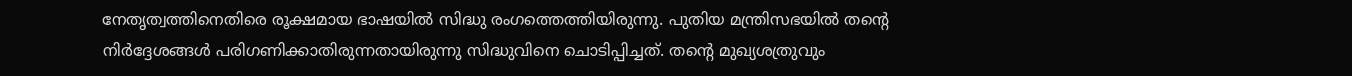നേതൃത്വത്തിനെതിരെ രൂക്ഷമായ ഭാഷയിൽ സിദ്ധു രംഗത്തെത്തിയിരുന്നു. പുതിയ മന്ത്രിസഭയിൽ തന്റെ നിർദ്ദേശങ്ങൾ പരിഗണിക്കാതിരുന്നതായിരുന്നു സിദ്ധുവിനെ ചൊടിപ്പിച്ചത്. തന്റെ മുഖ്യശത്രുവും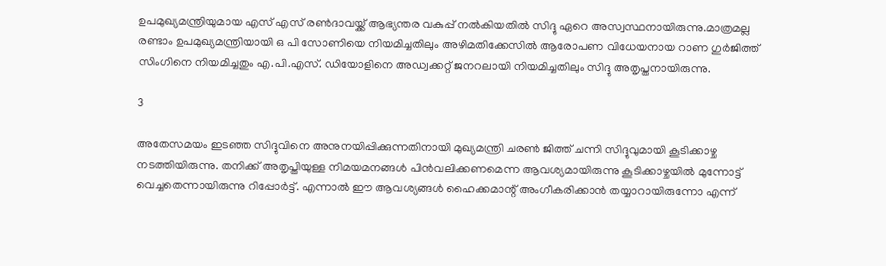ഉപമുഖ്യമന്ത്രിയുമായ എസ് എസ് രൺദാവയ്ക്ക് ആഭ്യന്തര വകുപ്പ് നൽകിയതിൽ സിദ്ദു ഏറെ അസ്വസ്ഥനായിരുന്നു.മാത്രമല്ല രണ്ടാം ഉപമുഖ്യമന്ത്രിയായി ഒ പി സോണിയെ നിയമിച്ചതിലും അഴിമതിക്കേസിൽ ആരോപണ വിധേയനായ റാണ ഗുർജിത്ത് സിംഗിനെ നിയമിച്ചതും എ.പി.എസ്. ഡിയോളിനെ അഡ്വക്കറ്റ് ജനറലായി നിയമിച്ചതിലും സിദ്ദു അതൃപ്തനായിരുന്നു.

3

അതേസമയം ഇടഞ്ഞ സിദ്ദുവിനെ അനുനയിപ്പിക്കുന്നതിനായി മുഖ്യമന്ത്രി ചരൺ ജിത്ത് ചന്നി സിദ്ദുവുമായി കൂടിക്കാഴ്ച നടത്തിയിരുന്നു. തനിക്ക് അതൃപ്തിയുള്ള നിമയമനങ്ങൾ പിൻവലിക്കണമെന്ന ആവശ്യമായിരുന്നു കൂടിക്കാഴ്ചയിൽ മുന്നോട്ട് വെച്ചതെന്നായിരുന്നു റിപ്പോർട്ട്. എന്നാൽ ഈ ആവശ്യങ്ങൾ ഹൈക്കമാന്റ് അംഗീകരിക്കാൻ തയ്യാറായിരുന്നോ എന്ന്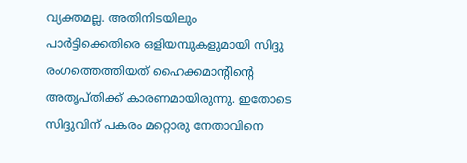വ്യക്തമല്ല. അതിനിടയിലും പാർട്ടിക്കെതിരെ ഒളിയമ്പുകളുമായി സിദ്ദു രംഗത്തെത്തിയത് ഹൈക്കമാന്റിന്റെ അതൃപ്തിക്ക് കാരണമായിരുന്നു. ഇതോടെ സിദ്ദുവിന് പകരം മറ്റൊരു നേതാവിനെ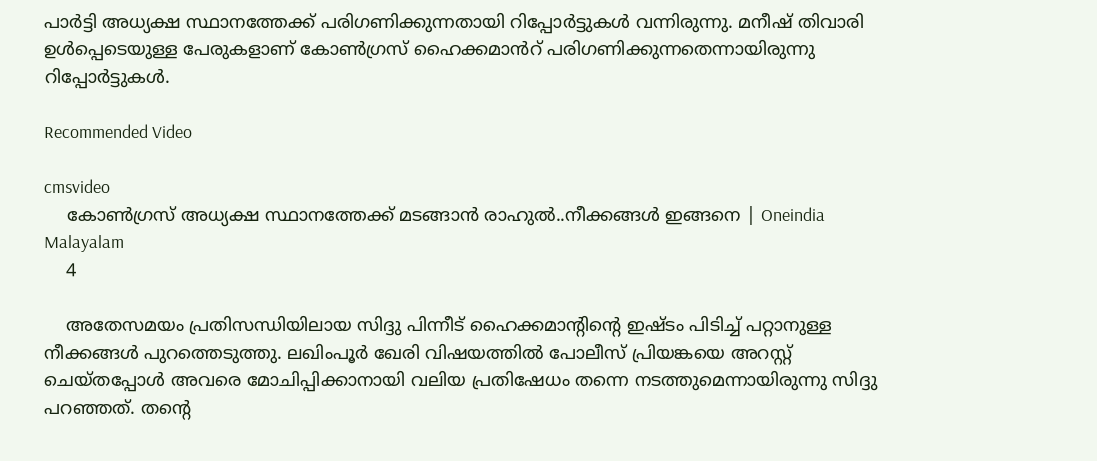പാർട്ടി അധ്യക്ഷ സ്ഥാനത്തേക്ക് പരിഗണിക്കുന്നതായി റിപ്പോർട്ടുകൾ വന്നിരുന്നു. മനീഷ് തിവാരി ഉൾപ്പെടെയുള്ള പേരുകളാണ് കോൺഗ്രസ് ഹൈക്കമാൻറ് പരിഗണിക്കുന്നതെന്നായിരുന്നു റിപ്പോർട്ടുകൾ.

Recommended Video

cmsvideo
    കോൺഗ്രസ് അധ്യക്ഷ സ്ഥാനത്തേക്ക് മടങ്ങാന്‍ രാഹുല്‍..നീക്കങ്ങൾ ഇങ്ങനെ | Oneindia Malayalam
    4

    അതേസമയം പ്രതിസന്ധിയിലായ സിദ്ദു പിന്നീട് ഹൈക്കമാന്റിന്റെ ഇഷ്ടം പിടിച്ച് പറ്റാനുള്ള നീക്കങ്ങൾ പുറത്തെടുത്തു. ലഖിംപൂർ ഖേരി വിഷയത്തിൽ പോലീസ് പ്രിയങ്കയെ അറസ്റ്റ് ചെയ്തപ്പോൾ അവരെ മോചിപ്പിക്കാനായി വലിയ പ്രതിഷേധം തന്നെ നടത്തുമെന്നായിരുന്നു സിദ്ദു പറഞ്ഞത്. തന്റെ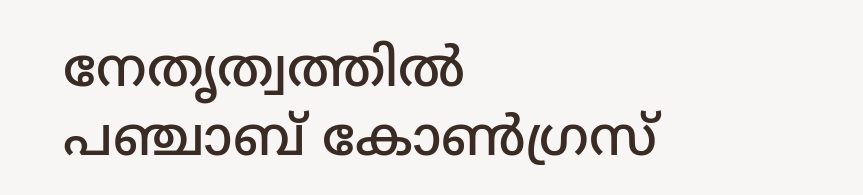നേതൃത്വത്തിൽ പഞ്ചാബ് കോൺഗ്രസ്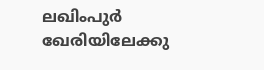ലഖിംപുർ ഖേരിയിലേക്കു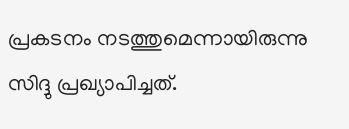പ്രകടനം നടത്തുമെന്നായിരുന്നു സിദ്ദു പ്രഖ്യാപിച്ചത്.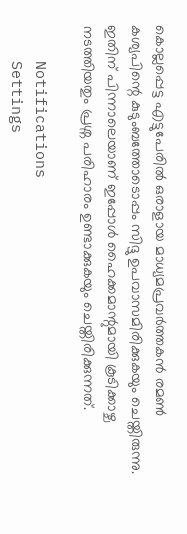കൊല്ലപ്പെട്ട എട്ടുപേരിൽ ഒരാളായ മാധ്യമപ്രവർത്തകൻ രമൺ കശ്യപിന്റെ കുടുംബത്തോടൊപ്പം സിദ്ദു ഉപവാസമിരിക്കുകയും ചെയ്തിരുന്നു. ഇതിന് പിന്നാലെയാണ് ഇപ്പോൾ ഹൈക്കമാന്റുമായി കൂടിക്കാഴ്ച നടത്തിയതും പ്രശ്ന പരിഹാരം ഉണ്ടാക്കുകയും ചെയ്തിരിക്കുന്നത്.

    Notifications
    Settings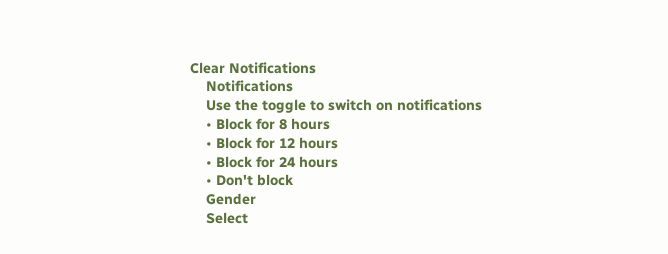Clear Notifications
    Notifications
    Use the toggle to switch on notifications
    • Block for 8 hours
    • Block for 12 hours
    • Block for 24 hours
    • Don't block
    Gender
    Select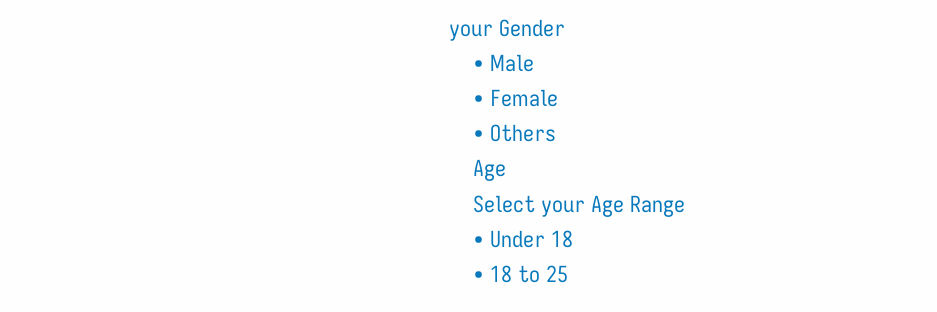your Gender
    • Male
    • Female
    • Others
    Age
    Select your Age Range
    • Under 18
    • 18 to 25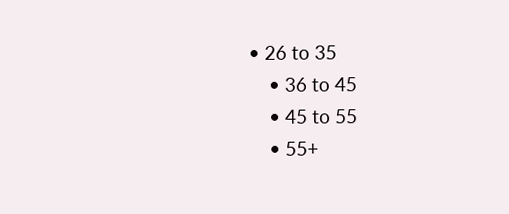• 26 to 35
    • 36 to 45
    • 45 to 55
    • 55+